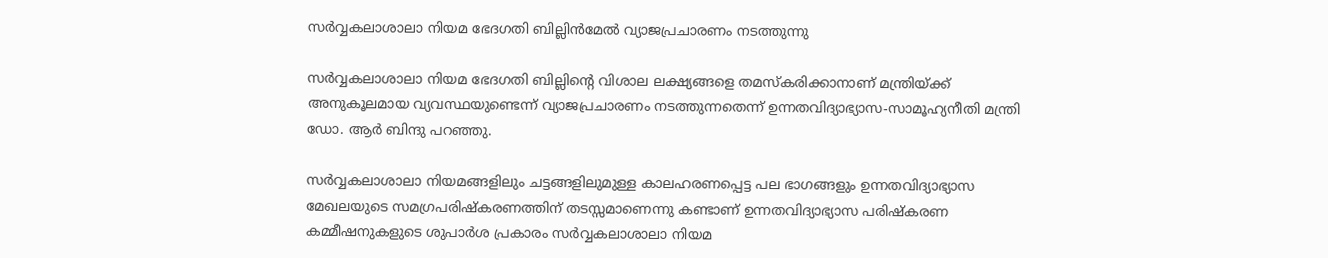സർവ്വകലാശാലാ നിയമ ഭേദഗതി ബില്ലിൻമേല്‍ വ്യാജപ്രചാരണം നടത്തുന്നു

സർവ്വകലാശാലാ നിയമ ഭേദഗതി ബില്ലിൻ്റെ വിശാല ലക്ഷ്യങ്ങളെ തമസ്കരിക്കാനാണ് മന്ത്രിയ്ക്ക് അനുകൂലമായ വ്യവസ്ഥയുണ്ടെന്ന് വ്യാജപ്രചാരണം നടത്തുന്നതെന്ന് ഉന്നതവിദ്യാഭ്യാസ-സാമൂഹ്യനീതി മന്ത്രി ഡോ. ആർ ബിന്ദു പറഞ്ഞു.

സർവ്വകലാശാലാ നിയമങ്ങളിലും ചട്ടങ്ങളിലുമുള്ള കാലഹരണപ്പെട്ട പല ഭാഗങ്ങളും ഉന്നതവിദ്യാഭ്യാസ മേഖലയുടെ സമഗ്രപരിഷ്കരണത്തിന് തടസ്സമാണെന്നു കണ്ടാണ് ഉന്നതവിദ്യാഭ്യാസ പരിഷ്കരണ കമ്മീഷനുകളുടെ ശുപാർശ പ്രകാരം സർവ്വകലാശാലാ നിയമ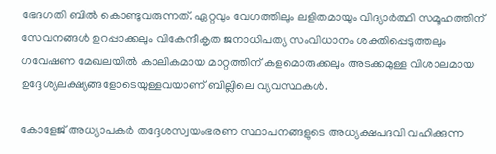ഭേദഗതി ബിൽ കൊണ്ടുവരുന്നത്. ഏറ്റവും വേഗത്തിലും ലളിതമായും വിദ്യാർത്ഥി സമൂഹത്തിന് സേവനങ്ങൾ ഉറപ്പാക്കലും വികേന്ദീകൃത ജനാധിപത്യ സംവിധാനം ശക്തിപ്പെടുത്തലും ഗവേഷണ മേഖലയിൽ കാലികമായ മാറ്റത്തിന് കളമൊരുക്കലും അടക്കമുള്ള വിശാലമായ ഉദ്ദേശ്യലക്ഷ്യങ്ങളോടെയുള്ളവയാണ് ബില്ലിലെ വ്യവസ്ഥകൾ.

കോളേജ് അധ്യാപകർ തദ്ദേശസ്വയംഭരണ സ്ഥാപനങ്ങളുടെ അധ്യക്ഷപദവി വഹിക്കുന്ന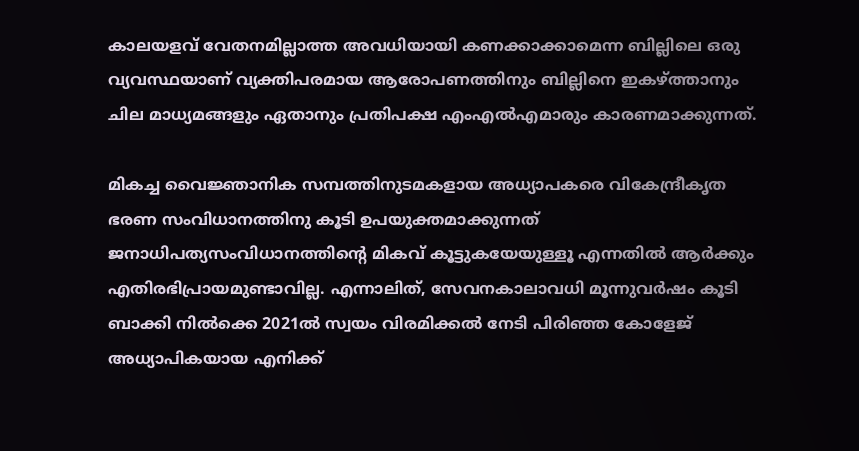കാലയളവ് വേതനമില്ലാത്ത അവധിയായി കണക്കാക്കാമെന്ന ബില്ലിലെ ഒരു വ്യവസ്ഥയാണ് വ്യക്തിപരമായ ആരോപണത്തിനും ബില്ലിനെ ഇകഴ്ത്താനും ചില മാധ്യമങ്ങളും ഏതാനും പ്രതിപക്ഷ എംഎൽഎമാരും കാരണമാക്കുന്നത്.

മികച്ച വൈജ്ഞാനിക സമ്പത്തിനുടമകളായ അധ്യാപകരെ വികേന്ദ്രീകൃത ഭരണ സംവിധാനത്തിനു കൂടി ഉപയുക്തമാക്കുന്നത് ജനാധിപത്യസംവിധാനത്തിൻ്റെ മികവ് കൂട്ടുകയേയുള്ളൂ എന്നതിൽ ആർക്കും എതിരഭിപ്രായമുണ്ടാവില്ല. എന്നാലിത്, സേവനകാലാവധി മൂന്നുവർഷം കൂടി ബാക്കി നിൽക്കെ 2021ൽ സ്വയം വിരമിക്കൽ നേടി പിരിഞ്ഞ കോളേജ് അധ്യാപികയായ എനിക്ക്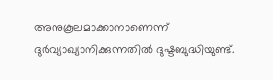അനുകൂലമാക്കാനാണെന്ന് ദുർവ്യാഖ്യാനിക്കുന്നതിൽ ദുഷ്ടബുദ്ധിയുണ്ട്.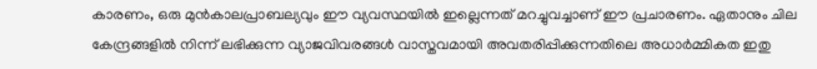കാരണം, ഒരു മുൻകാലപ്രാബല്യവും ഈ വ്യവസ്ഥയിൽ ഇല്ലെന്നത് മറച്ചുവച്ചാണ് ഈ പ്രചാരണം. ഏതാനും ചില കേന്ദ്രങ്ങളിൽ നിന്ന് ലഭിക്കുന്ന വ്യാജവിവരങ്ങൾ വാസ്തവമായി അവതരിപ്പിക്കുന്നതിലെ അധാർമ്മികത ഇതു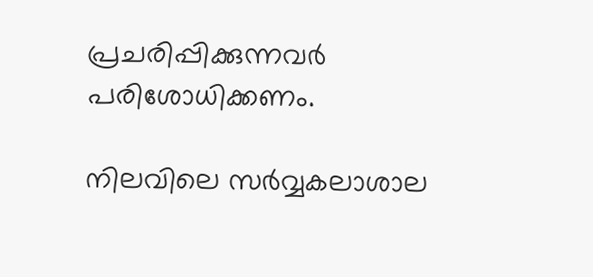പ്രചരിപ്പിക്കുന്നവർ പരിശോധിക്കണം.

നിലവിലെ സര്‍വ്വകലാശാല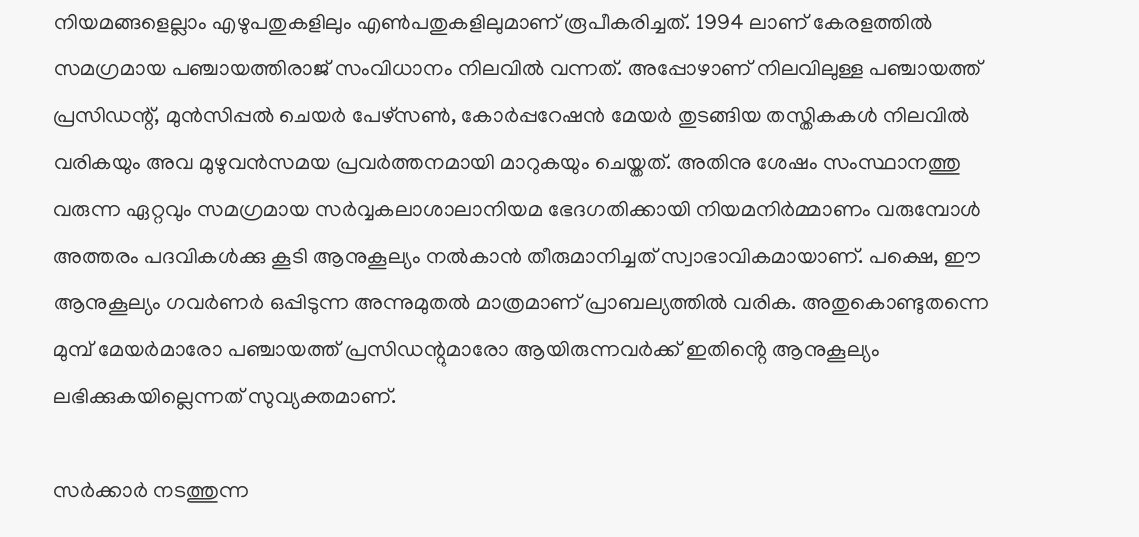നിയമങ്ങളെല്ലാം എഴുപതുകളിലും എൺപതുകളിലുമാണ് രൂപീകരിച്ചത്. 1994 ലാണ് കേരളത്തിൽ സമഗ്രമായ പഞ്ചായത്തിരാജ് സംവിധാനം നിലവിൽ വന്നത്. അപ്പോഴാണ് നിലവിലുള്ള പഞ്ചായത്ത് പ്രസിഡന്റ്, മുന്‍സിപ്പല്‍ ചെയര്‍ പേഴ്സണ്‍, കോര്‍പ്പറേഷന്‍ മേയര്‍ തുടങ്ങിയ തസ്തികകള്‍ നിലവിൽ വരികയും അവ മുഴുവന്‍സമയ പ്രവര്‍ത്തനമായി മാറുകയും ചെയ്തത്. അതിനു ശേഷം സംസ്ഥാനത്തു വരുന്ന ഏറ്റവും സമഗ്രമായ സര്‍വ്വകലാശാലാനിയമ ഭേദഗതിക്കായി നിയമനിർമ്മാണം വരുമ്പോൾ അത്തരം പദവികൾക്കു കൂടി ആനുകൂല്യം നല്‍കാന്‍ തീരുമാനിച്ചത് സ്വാഭാവികമായാണ്. പക്ഷെ, ഈ ആനുകൂല്യം ഗവര്‍ണര്‍ ഒപ്പിടുന്ന അന്നുമുതല്‍ മാത്രമാണ് പ്രാബല്യത്തില്‍ വരിക. അതുകൊണ്ടുതന്നെ മുമ്പ് മേയര്‍മാരോ പഞ്ചായത്ത് പ്രസിഡന്റുമാരോ ആയിരുന്നവര്‍ക്ക് ഇതിൻ്റെ ആനുകൂല്യം ലഭിക്കുകയില്ലെന്നത് സുവ്യക്തമാണ്.

സർക്കാർ നടത്തുന്ന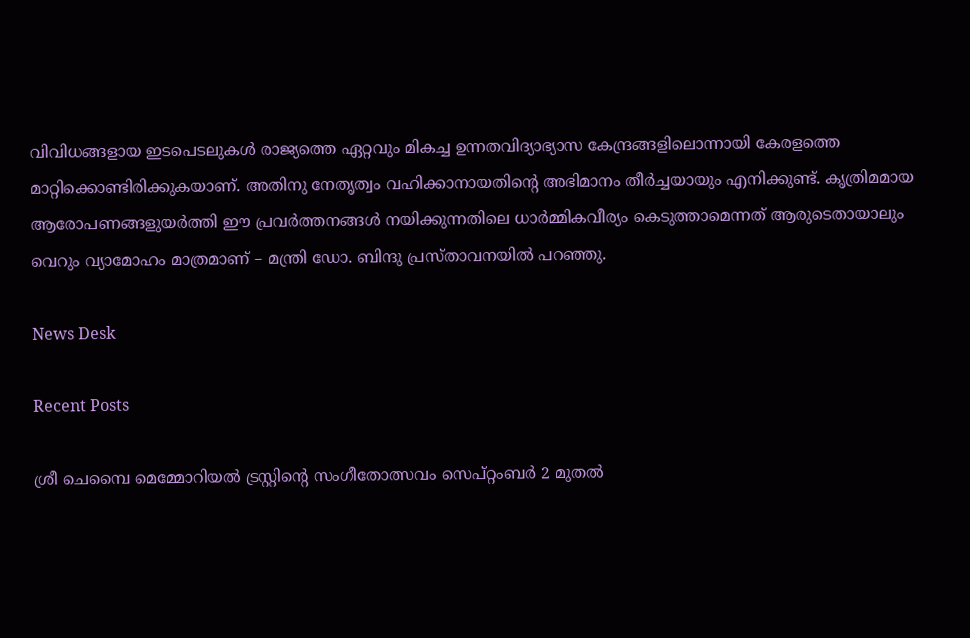വിവിധങ്ങളായ ഇടപെടലുകൾ രാജ്യത്തെ ഏറ്റവും മികച്ച ഉന്നതവിദ്യാഭ്യാസ കേന്ദ്രങ്ങളിലൊന്നായി കേരളത്തെ മാറ്റിക്കൊണ്ടിരിക്കുകയാണ്. അതിനു നേതൃത്വം വഹിക്കാനായതിൻ്റെ അഭിമാനം തീർച്ചയായും എനിക്കുണ്ട്. കൃത്രിമമായ ആരോപണങ്ങളുയർത്തി ഈ പ്രവർത്തനങ്ങൾ നയിക്കുന്നതിലെ ധാർമ്മികവീര്യം കെടുത്താമെന്നത് ആരുടെതായാലും വെറും വ്യാമോഹം മാത്രമാണ് – മന്ത്രി ഡോ. ബിന്ദു പ്രസ്താവനയിൽ പറഞ്ഞു.

News Desk

Recent Posts

ശ്രീ ചെമ്പൈ മെമ്മോറിയൽ ട്രസ്റ്റിന്റെ സംഗീതോത്സവം സെപ്റ്റംബർ 2 മുതൽ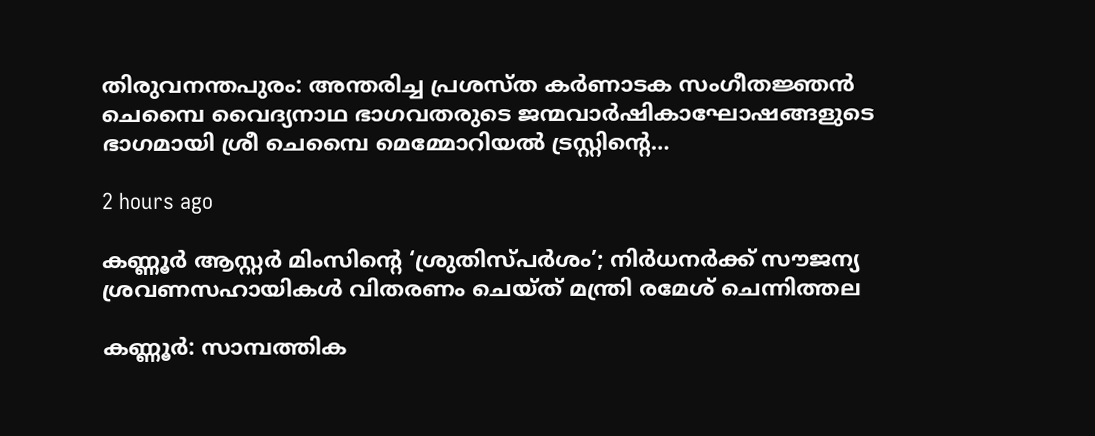തിരുവനന്തപുരം: അന്തരിച്ച പ്രശസ്ത കർണാടക സംഗീതജ്ഞൻ ചെമ്പൈ വൈദ്യനാഥ ഭാഗവതരുടെ ജന്മവാർഷികാഘോഷങ്ങളുടെ ഭാഗമായി ശ്രീ ചെമ്പൈ മെമ്മോറിയൽ ട്രസ്റ്റിന്റെ…

2 hours ago

കണ്ണൂർ ആസ്റ്റർ മിംസിന്റെ ‘ശ്രുതിസ്പർശം’; നിർധനർക്ക് സൗജന്യ ശ്രവണസഹായികൾ വിതരണം ചെയ്ത് മന്ത്രി രമേശ് ചെന്നിത്തല

കണ്ണൂർ: സാമ്പത്തിക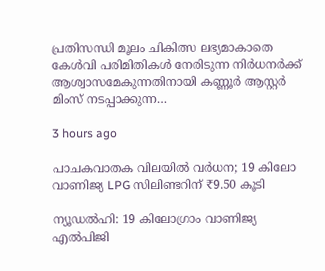പ്രതിസന്ധി മൂലം ചികിത്സ ലഭ്യമാകാതെ കേൾവി പരിമിതികൾ നേരിടുന്ന നിർധനർക്ക് ആശ്വാസമേകുന്നതിനായി കണ്ണൂർ ആസ്റ്റർ മിംസ് നടപ്പാക്കുന്ന…

3 hours ago

പാചകവാതക വിലയിൽ വർധന; 19 കിലോ വാണിജ്യ LPG സിലിണ്ടറിന് ₹9.50 കൂടി

ന്യൂഡൽഹി: 19 കിലോഗ്രാം വാണിജ്യ എൽപിജി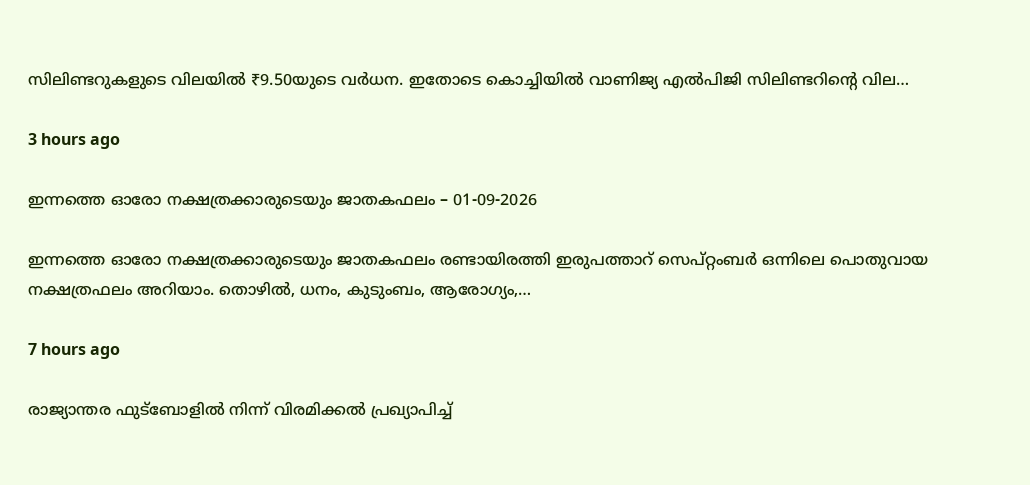സിലിണ്ടറുകളുടെ വിലയിൽ ₹9.50യുടെ വർധന. ഇതോടെ കൊച്ചിയിൽ വാണിജ്യ എൽപിജി സിലിണ്ടറിന്റെ വില…

3 hours ago

ഇന്നത്തെ ഓരോ നക്ഷത്രക്കാരുടെയും ജാതകഫലം – 01-09-2026

ഇന്നത്തെ ഓരോ നക്ഷത്രക്കാരുടെയും ജാതകഫലം രണ്ടായിരത്തി ഇരുപത്താറ് സെപ്റ്റംബർ ഒന്നിലെ പൊതുവായ നക്ഷത്രഫലം അറിയാം. തൊഴിൽ, ധനം, കുടുംബം, ആരോഗ്യം,…

7 hours ago

രാജ്യാന്തര ഫുട്ബോളിൽ നിന്ന് വിരമിക്കൽ പ്രഖ്യാപിച്ച്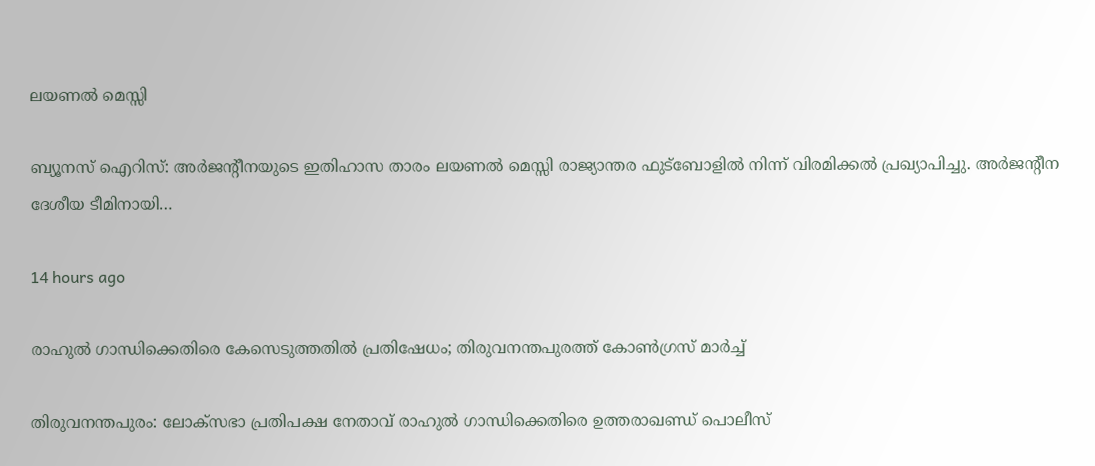ലയണൽ മെസ്സി

ബ്യൂനസ് ഐറിസ്: അർജന്റീനയുടെ ഇതിഹാസ താരം ലയണൽ മെസ്സി രാജ്യാന്തര ഫുട്ബോളിൽ നിന്ന് വിരമിക്കൽ പ്രഖ്യാപിച്ചു. അർജന്റീന ദേശീയ ടീമിനായി…

14 hours ago

രാഹുൽ ഗാന്ധിക്കെതിരെ കേസെടുത്തതിൽ പ്രതിഷേധം; തിരുവനന്തപുരത്ത് കോൺഗ്രസ് മാർച്ച്

തിരുവനന്തപുരം: ലോക്സഭാ പ്രതിപക്ഷ നേതാവ് രാഹുൽ ഗാന്ധിക്കെതിരെ ഉത്തരാഖണ്ഡ് പൊലീസ്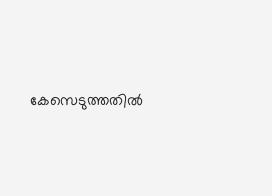കേസെടുത്തതിൽ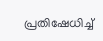പ്രതിഷേധിച്ച്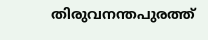തിരുവനന്തപുരത്ത്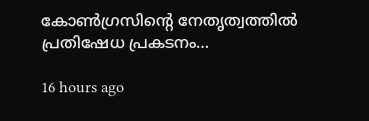കോൺഗ്രസിന്റെ നേതൃത്വത്തിൽ പ്രതിഷേധ പ്രകടനം…

16 hours ago